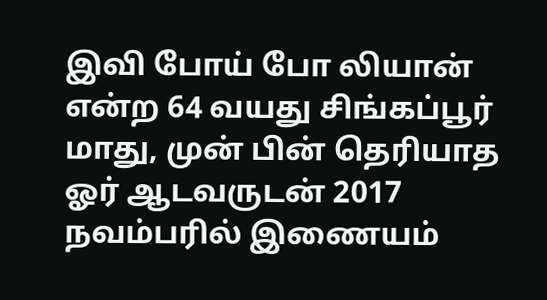இவி போய் போ லியான் என்ற 64 வயது சிங்கப்பூர் மாது, முன் பின் தெரியாத ஓர் ஆடவருடன் 2017 நவம்பரில் இணையம்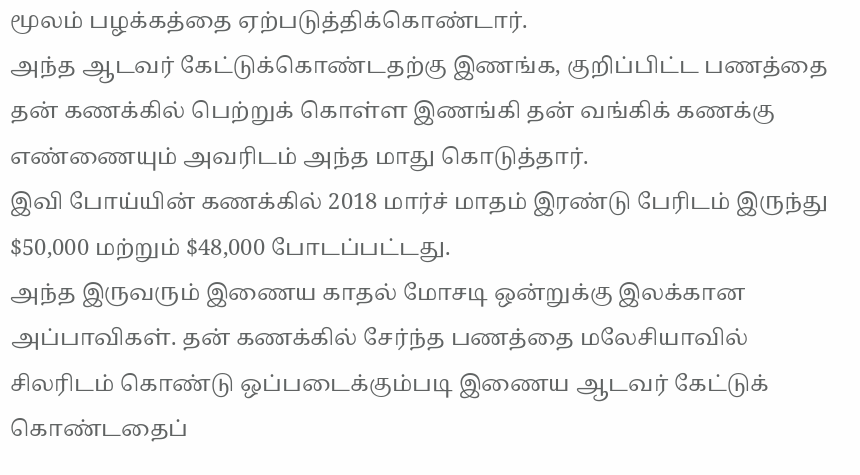மூலம் பழக்கத்தை ஏற்படுத்திக்கொண்டார்.
அந்த ஆடவர் கேட்டுக்கொண்டதற்கு இணங்க, குறிப்பிட்ட பணத்தை தன் கணக்கில் பெற்றுக் கொள்ள இணங்கி தன் வங்கிக் கணக்கு எண்ணையும் அவரிடம் அந்த மாது கொடுத்தார்.
இவி போய்யின் கணக்கில் 2018 மார்ச் மாதம் இரண்டு பேரிடம் இருந்து $50,000 மற்றும் $48,000 போடப்பட்டது.
அந்த இருவரும் இணைய காதல் மோசடி ஒன்றுக்கு இலக்கான அப்பாவிகள். தன் கணக்கில் சேர்ந்த பணத்தை மலேசியாவில் சிலரிடம் கொண்டு ஒப்படைக்கும்படி இணைய ஆடவர் கேட்டுக் கொண்டதைப்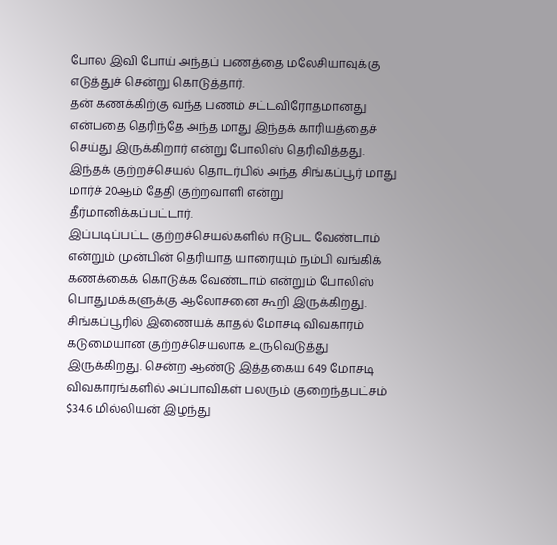போல இவி போய் அந்தப் பணத்தை மலேசியாவுக்கு எடுத்துச் சென்று கொடுத்தார்.
தன் கணக்கிற்கு வந்த பணம் சட்டவிரோதமானது என்பதை தெரிந்தே அந்த மாது இந்தக் காரியத்தைச் செய்து இருக்கிறார் என்று போலிஸ் தெரிவித்தது.
இந்தக் குற்றச்செயல் தொடர்பில் அந்த சிங்கப்பூர் மாது மார்ச் 20ஆம் தேதி குற்றவாளி என்று தீர்மானிக்கப்பட்டார்.
இப்படிப்பட்ட குற்றச்செயல்களில் ஈடுபட வேண்டாம் என்றும் முன்பின் தெரியாத யாரையும் நம்பி வங்கிக் கணக்கைக் கொடுக்க வேண்டாம் என்றும் போலிஸ் பொதுமக்களுக்கு ஆலோசனை கூறி இருக்கிறது.
சிங்கப்பூரில் இணையக் காதல் மோசடி விவகாரம் கடுமையான குற்றச்செயலாக உருவெடுத்து இருக்கிறது. சென்ற ஆண்டு இத்தகைய 649 மோசடி விவகாரங்களில் அப்பாவிகள் பலரும் குறைந்தபட்சம் $34.6 மில்லியன் இழந்து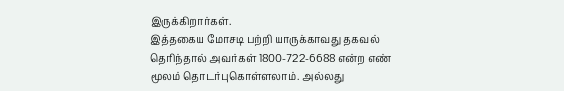இருக்கிறார்கள்.
இத்தகைய மோசடி பற்றி யாருக்காவது தகவல் தெரிந்தால் அவர்கள் 1800-722-6688 என்ற எண் மூலம் தொடர்புகொள்ளலாம். அல்லது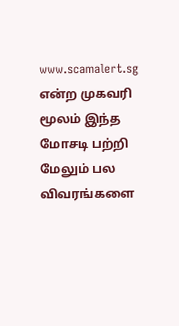www.scamalert.sg என்ற முகவரி மூலம் இந்த மோசடி பற்றி மேலும் பல விவரங்களை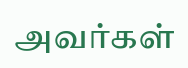அவர்கள்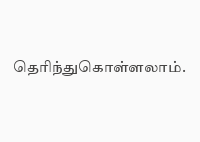தெரிந்துகொள்ளலாம்.